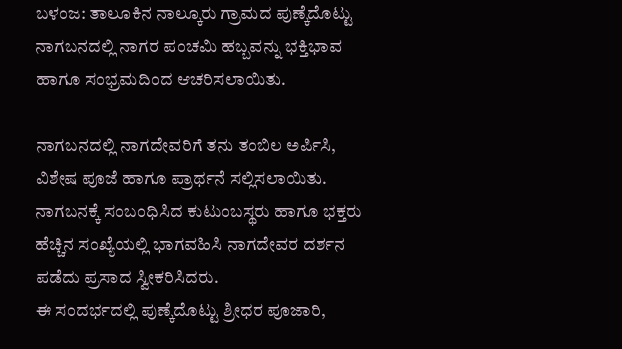ಬಳಂಜ: ತಾಲೂಕಿನ ನಾಲ್ಕೂರು ಗ್ರಾಮದ ಪುಣ್ಕೆದೊಟ್ಟು ನಾಗಬನದಲ್ಲಿ ನಾಗರ ಪಂಚಮಿ ಹಬ್ಬವನ್ನು ಭಕ್ತಿಭಾವ ಹಾಗೂ ಸಂಭ್ರಮದಿಂದ ಆಚರಿಸಲಾಯಿತು.

ನಾಗಬನದಲ್ಲಿ ನಾಗದೇವರಿಗೆ ತನು ತಂಬಿಲ ಅರ್ಪಿಸಿ, ವಿಶೇಷ ಪೂಜೆ ಹಾಗೂ ಪ್ರಾರ್ಥನೆ ಸಲ್ಲಿಸಲಾಯಿತು. ನಾಗಬನಕ್ಕೆ ಸಂಬಂಧಿಸಿದ ಕುಟುಂಬಸ್ಥರು ಹಾಗೂ ಭಕ್ತರು ಹೆಚ್ಚಿನ ಸಂಖ್ಯೆಯಲ್ಲಿ ಭಾಗವಹಿಸಿ ನಾಗದೇವರ ದರ್ಶನ ಪಡೆದು ಪ್ರಸಾದ ಸ್ವೀಕರಿಸಿದರು.
ಈ ಸಂದರ್ಭದಲ್ಲಿ ಪುಣ್ಕೆದೊಟ್ಟು ಶ್ರೀಧರ ಪೂಜಾರಿ,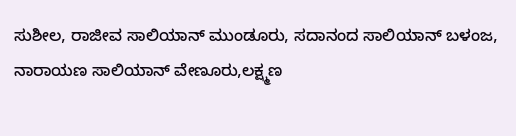ಸುಶೀಲ, ರಾಜೀವ ಸಾಲಿಯಾನ್ ಮುಂಡೂರು, ಸದಾನಂದ ಸಾಲಿಯಾನ್ ಬಳಂಜ, ನಾರಾಯಣ ಸಾಲಿಯಾನ್ ವೇಣೂರು,ಲಕ್ಷ್ಮಣ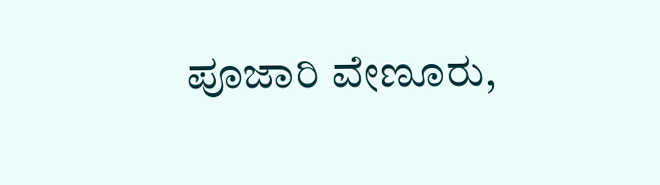ಪೂಜಾರಿ ವೇಣೂರು,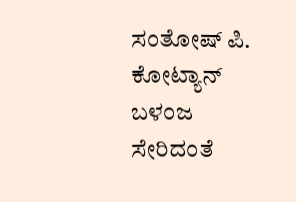ಸಂತೋಷ್ ಪಿ. ಕೋಟ್ಯಾನ್ ಬಳಂಜ ಸೇರಿದಂತೆ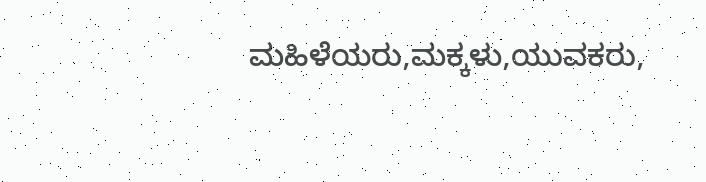ಮಹಿಳೆಯರು,ಮಕ್ಕಳು,ಯುವಕರು,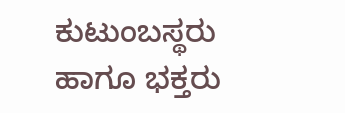ಕುಟುಂಬಸ್ಥರು ಹಾಗೂ ಭಕ್ತರು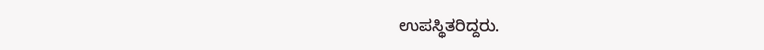ಉಪಸ್ಥಿತರಿದ್ದರು.